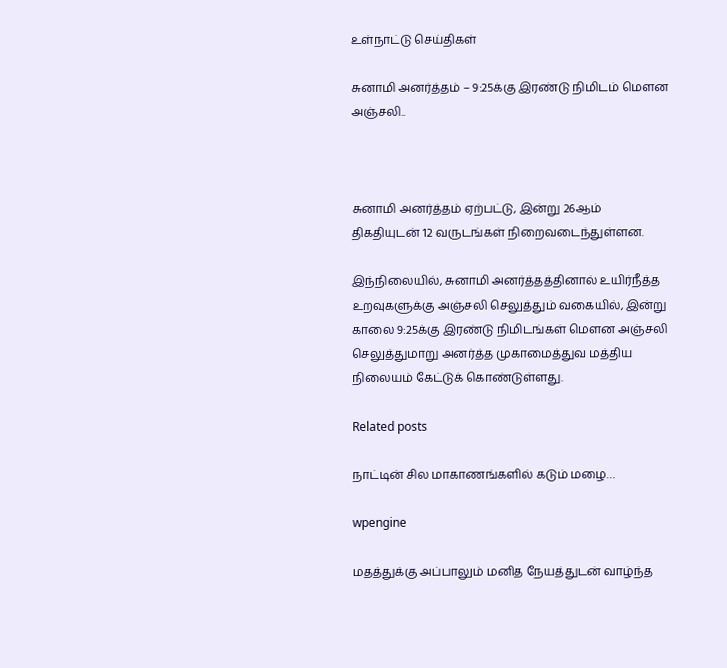உள்நாட்டு செய்திகள்

சுனாமி அனர்த்தம் – 9:25க்கு இரண்டு நிமிடம் மௌன அஞ்சலி..



சுனாமி அனர்த்தம் ஏற்பட்டு, இன்று 26ஆம் திகதியுடன் 12 வருடங்கள் நிறைவடைந்துள்ளன.

இந்நிலையில், சுனாமி அனர்த்தத்தினால் உயிர்நீத்த உறவுகளுக்கு அஞ்சலி செலுத்தும் வகையில், இன்று காலை 9:25க்கு இரண்டு நிமிடங்கள் மௌன அஞ்சலி செலுத்துமாறு அனர்த்த முகாமைத்துவ மத்திய நிலையம் கேட்டுக் கொண்டுள்ளது.

Related posts

நாட்டின் சில மாகாணங்களில் கடும் மழை…

wpengine

மதத்துக்கு அப்பாலும் மனித நேயத்துடன் வாழ்ந்த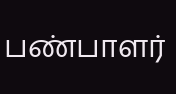பண்பாளர்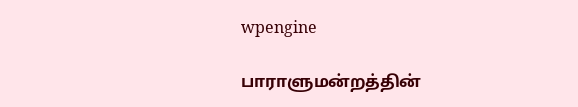wpengine

பாராளுமன்றத்தின்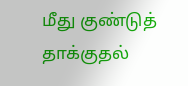மீது குண்டுத் தாக்குதல்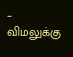– விமலுக்கு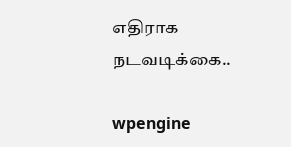எதிராக நடவடிக்கை..

wpengine